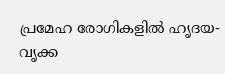പ്രമേഹ രോഗികളില്‍ ഹൃദയ-വൃക്ക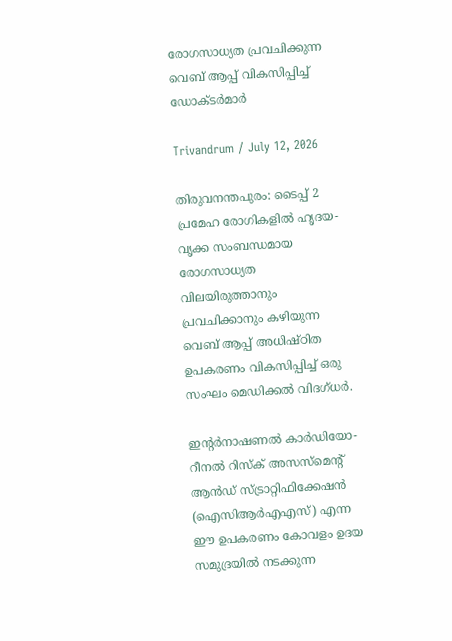രോഗസാധ്യത പ്രവചിക്കുന്ന വെബ് ആപ്പ് വികസിപ്പിച്ച് ഡോക്ടര്‍മാര്‍

Trivandrum / July 12, 2026

തിരുവനന്തപുരം: ടൈപ്പ് 2 പ്രമേഹ രോഗികളില്‍ ഹൃദയ-വൃക്ക സംബന്ധമായ രോഗസാധ്യത വിലയിരുത്താനും പ്രവചിക്കാനും കഴിയുന്ന വെബ് ആപ്പ് അധിഷ്ഠിത ഉപകരണം വികസിപ്പിച്ച് ഒരു സംഘം മെഡിക്കല്‍ വിദഗ്ധര്‍.

ഇന്‍റര്‍നാഷണല്‍ കാര്‍ഡിയോ-റീനല്‍ റിസ്ക് അസസ്മെന്‍റ് ആന്‍ഡ് സ്ട്രാറ്റിഫിക്കേഷന്‍ (ഐസിആര്‍എഎസ്) എന്ന ഈ ഉപകരണം കോവളം ഉദയ സമുദ്രയില്‍ നടക്കുന്ന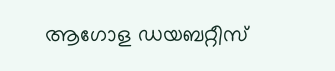ആഗോള ഡയബറ്റീസ്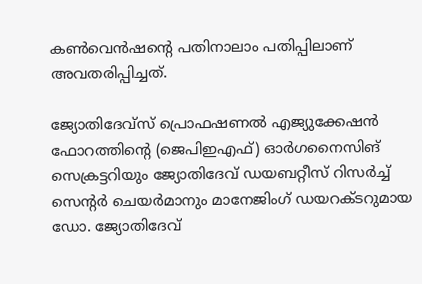കണ്‍വെന്‍ഷന്‍റെ പതിനാലാം പതിപ്പിലാണ് അവതരിപ്പിച്ചത്.

ജ്യോതിദേവ്സ് പ്രൊഫഷണല്‍ എജ്യുക്കേഷന്‍ ഫോറത്തിന്‍റെ (ജെപിഇഎഫ്) ഓര്‍ഗനൈസിങ് സെക്രട്ടറിയും ജ്യോതിദേവ് ഡയബറ്റീസ് റിസര്‍ച്ച് സെന്‍റര്‍ ചെയര്‍മാനും മാനേജിംഗ് ഡയറക്ടറുമായ ഡോ. ജ്യോതിദേവ്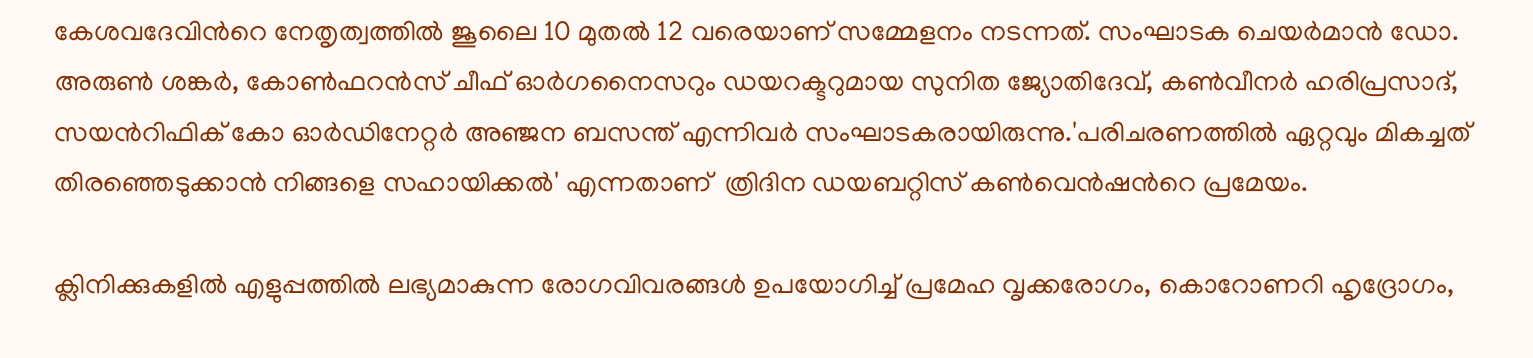കേശവദേവിന്‍റെ നേതൃത്വത്തില്‍ ജൂലൈ 10 മുതല്‍ 12 വരെയാണ് സമ്മേളനം നടന്നത്. സംഘാടക ചെയര്‍മാന്‍ ഡോ. അരുണ്‍ ശങ്കര്‍, കോണ്‍ഫറന്‍സ് ചീഫ് ഓര്‍ഗനൈസറും ഡയറക്ടറുമായ സുനിത ജ്യോതിദേവ്, കണ്‍വീനര്‍ ഹരിപ്രസാദ്, സയന്‍റിഫിക് കോ ഓര്‍ഡിനേറ്റര്‍ അഞ്ജന ബസന്ത് എന്നിവര്‍ സംഘാടകരായിരുന്നു.'പരിചരണത്തില്‍ ഏറ്റവും മികച്ചത് തിരഞ്ഞെടുക്കാന്‍ നിങ്ങളെ സഹായിക്കല്‍' എന്നതാണ്  ത്രിദിന ഡയബറ്റിസ് കണ്‍വെന്‍ഷന്‍റെ പ്രമേയം.

ക്ലിനിക്കുകളില്‍ എളുപ്പത്തില്‍ ലഭ്യമാകുന്ന രോഗവിവരങ്ങള്‍ ഉപയോഗിച്ച് പ്രമേഹ വൃക്കരോഗം, കൊറോണറി ഹൃദ്രോഗം,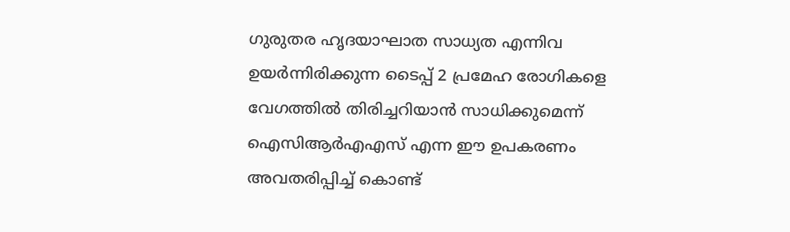ഗുരുതര ഹൃദയാഘാത സാധ്യത എന്നിവ ഉയര്‍ന്നിരിക്കുന്ന ടൈപ്പ് 2 പ്രമേഹ രോഗികളെ വേഗത്തില്‍ തിരിച്ചറിയാന്‍ സാധിക്കുമെന്ന് ഐസിആര്‍എഎസ് എന്ന ഈ ഉപകരണം അവതരിപ്പിച്ച് കൊണ്ട്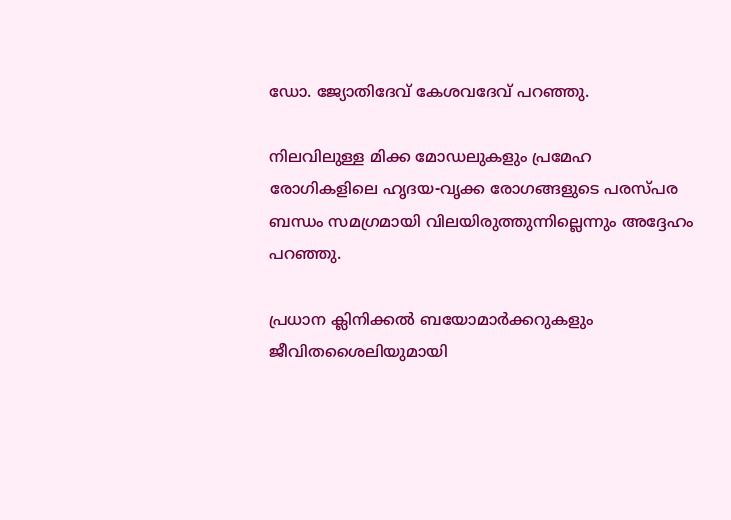ഡോ. ജ്യോതിദേവ് കേശവദേവ് പറഞ്ഞു.

നിലവിലുള്ള മിക്ക മോഡലുകളും പ്രമേഹ രോഗികളിലെ ഹൃദയ-വൃക്ക രോഗങ്ങളുടെ പരസ്പര ബന്ധം സമഗ്രമായി വിലയിരുത്തുന്നില്ലെന്നും അദ്ദേഹം പറഞ്ഞു.

പ്രധാന ക്ലിനിക്കല്‍ ബയോമാര്‍ക്കറുകളും ജീവിതശൈലിയുമായി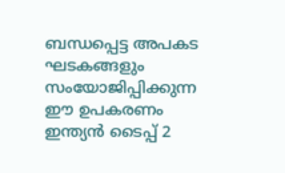ബന്ധപ്പെട്ട അപകട ഘടകങ്ങളും സംയോജിപ്പിക്കുന്ന ഈ ഉപകരണം ഇന്ത്യന്‍ ടൈപ്പ് 2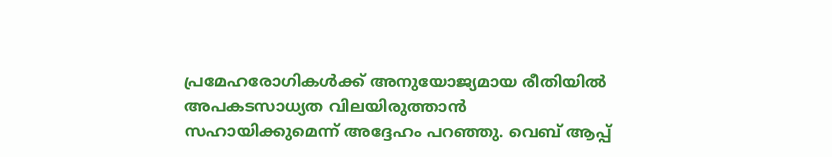പ്രമേഹരോഗികള്‍ക്ക് അനുയോജ്യമായ രീതിയില്‍ അപകടസാധ്യത വിലയിരുത്താന്‍ സഹായിക്കുമെന്ന് അദ്ദേഹം പറഞ്ഞു. വെബ് ആപ്പ്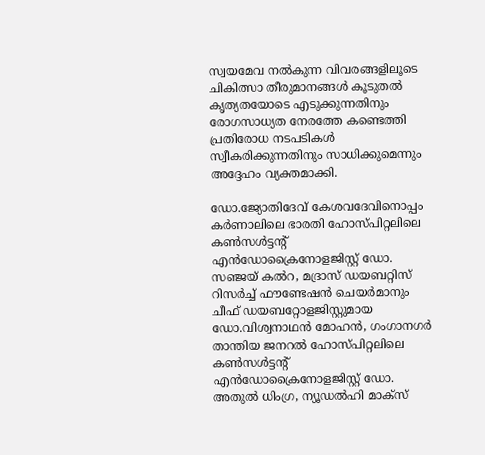സ്വയമേവ നല്‍കുന്ന വിവരങ്ങളിലൂടെ ചികിത്സാ തീരുമാനങ്ങള്‍ കൂടുതല്‍ കൃത്യതയോടെ എടുക്കുന്നതിനും രോഗസാധ്യത നേരത്തേ കണ്ടെത്തി പ്രതിരോധ നടപടികള്‍ സ്വീകരിക്കുന്നതിനും സാധിക്കുമെന്നും അദ്ദേഹം വ്യക്തമാക്കി.

ഡോ.ജ്യോതിദേവ് കേശവദേവിനൊപ്പം കര്‍ണാലിലെ ഭാരതി ഹോസ്പിറ്റലിലെ കണ്‍സള്‍ട്ടന്‍റ് എന്‍ഡോക്രൈനോളജിസ്റ്റ് ഡോ. സഞ്ജയ് കല്‍റ, മദ്രാസ് ഡയബറ്റിസ് റിസര്‍ച്ച് ഫൗണ്ടേഷന്‍ ചെയര്‍മാനും ചീഫ് ഡയബറ്റോളജിസ്റ്റുമായ ഡോ.വിശ്വനാഥന്‍ മോഹന്‍, ഗംഗാനഗര്‍ താന്തിയ ജനറല്‍ ഹോസ്പിറ്റലിലെ കണ്‍സള്‍ട്ടന്‍റ് എന്‍ഡോക്രൈനോളജിസ്റ്റ് ഡോ. അതുല്‍ ധിംഗ്ര, ന്യൂഡല്‍ഹി മാക്സ്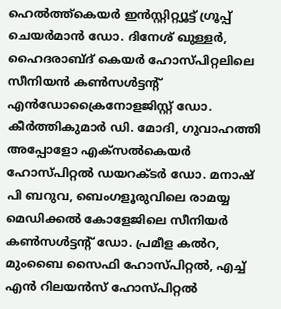ഹെല്‍ത്ത്കെയര്‍ ഇന്‍സ്റ്റിറ്റ്യൂട്ട് ഗ്രൂപ്പ് ചെയര്‍മാന്‍ ഡോ. ദിനേശ് ഖുള്ളര്‍, ഹൈദരാബ്ദ് കെയര്‍ ഹോസ്പിറ്റലിലെ സീനിയന്‍ കണ്‍സള്‍ട്ടന്‍റ് എന്‍ഡോക്രൈനോളജിസ്റ്റ് ഡോ. കീര്‍ത്തികുമാര്‍ ഡി. മോദി, ഗുവാഹത്തി അപ്പോളോ എക്സല്‍കെയര്‍ ഹോസ്പിറ്റല്‍ ഡയറക്ടര്‍ ഡോ. മനാഷ് പി ബറുവ, ബെംഗളൂരുവിലെ രാമയ്യ മെഡിക്കല്‍ കോളേജിലെ സീനിയര്‍ കണ്‍സള്‍ട്ടന്‍റ് ഡോ. പ്രമീള കല്‍റ, മുംബൈ സൈഫി ഹോസ്പിറ്റല്‍, എച്ച് എന്‍ റിലയന്‍സ് ഹോസ്പിറ്റല്‍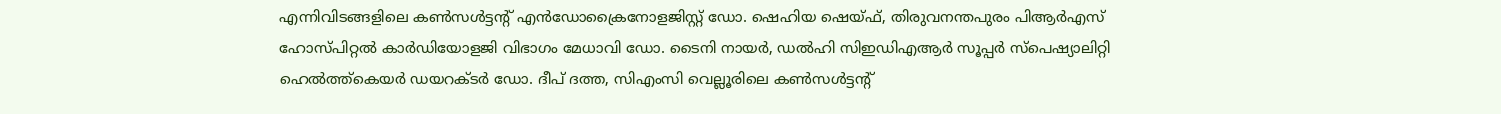എന്നിവിടങ്ങളിലെ കണ്‍സള്‍ട്ടന്‍റ് എന്‍ഡോക്രൈനോളജിസ്റ്റ് ഡോ. ഷെഹിയ ഷെയ്ഫ്, തിരുവനന്തപുരം പിആര്‍എസ് ഹോസ്പിറ്റല്‍ കാര്‍ഡിയോളജി വിഭാഗം മേധാവി ഡോ. ടൈനി നായര്‍, ഡല്‍ഹി സിഇഡിഎആര്‍ സൂപ്പര്‍ സ്പെഷ്യാലിറ്റി ഹെല്‍ത്ത്കെയര്‍ ഡയറക്ടര്‍ ഡോ. ദീപ് ദത്ത, സിഎംസി വെല്ലൂരിലെ കണ്‍സള്‍ട്ടന്‍റ്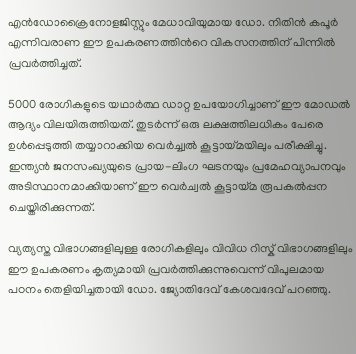എന്‍ഡോക്രൈനോളജിസ്റ്റും മേധാവിയുമായ ഡോ. നിതിന്‍ കപൂര്‍ എന്നിവരാണ ഈ ഉപകരണത്തിന്‍റെ വികസനത്തിന് പിന്നില്‍ പ്രവര്‍ത്തിച്ചത്.

5000 രോഗികളുടെ യഥാര്‍ത്ഥ ഡാറ്റ ഉപയോഗിച്ചാണ് ഈ മോഡല്‍ ആദ്യം വിലയിരുത്തിയത്. തുടര്‍ന്ന് ഒരു ലക്ഷത്തിലധികം പേരെ ഉള്‍പ്പെടുത്തി തയ്യാറാക്കിയ വെര്‍ച്ച്വല്‍ കൂട്ടായ്മയിലും പരീക്ഷിച്ചു. ഇന്ത്യന്‍ ജനസംഖ്യയുടെ പ്രായ-ലിംഗ ഘടനയും പ്രമേഹവ്യാപനവും അടിസ്ഥാനമാക്കിയാണ് ഈ വെര്‍ച്വല്‍ കൂട്ടായ്മ രൂപകല്‍പ്പന ചെയ്തിരിക്കുന്നത്.

വ്യത്യസ്ത വിഭാഗങ്ങളിലുള്ള രോഗികളിലും വിവിധ റിസ്ക് വിഭാഗങ്ങളിലും ഈ ഉപകരണം കൃത്യമായി പ്രവര്‍ത്തിക്കുന്നുവെന്ന് വിപുലമായ പഠനം തെളിയിച്ചതായി ഡോ. ജ്യോതിദേവ് കേശവദേവ് പറഞ്ഞു.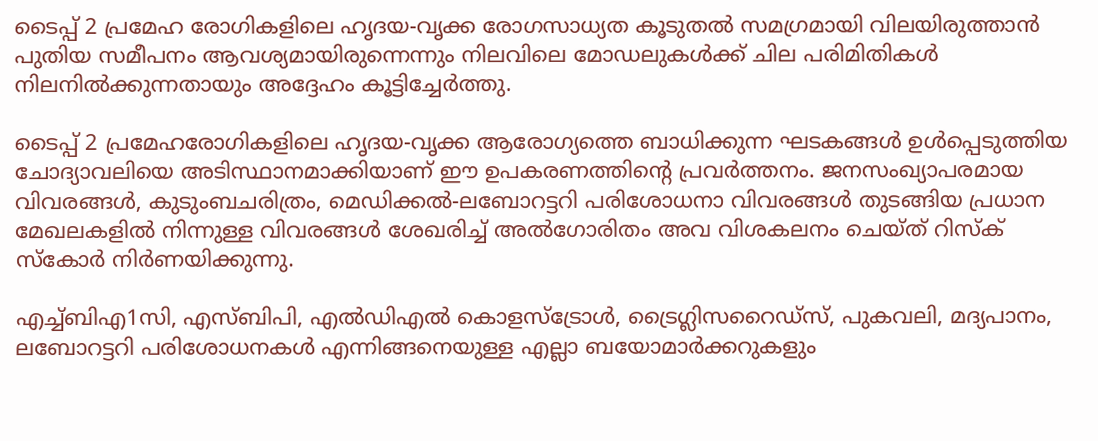ടൈപ്പ് 2 പ്രമേഹ രോഗികളിലെ ഹൃദയ-വൃക്ക രോഗസാധ്യത കൂടുതല്‍ സമഗ്രമായി വിലയിരുത്താന്‍ പുതിയ സമീപനം ആവശ്യമായിരുന്നെന്നും നിലവിലെ മോഡലുകള്‍ക്ക് ചില പരിമിതികള്‍ നിലനില്‍ക്കുന്നതായും അദ്ദേഹം കൂട്ടിച്ചേര്‍ത്തു.

ടൈപ്പ് 2 പ്രമേഹരോഗികളിലെ ഹൃദയ-വൃക്ക ആരോഗ്യത്തെ ബാധിക്കുന്ന ഘടകങ്ങള്‍ ഉള്‍പ്പെടുത്തിയ ചോദ്യാവലിയെ അടിസ്ഥാനമാക്കിയാണ് ഈ ഉപകരണത്തിന്‍റെ പ്രവര്‍ത്തനം. ജനസംഖ്യാപരമായ വിവരങ്ങള്‍, കുടുംബചരിത്രം, മെഡിക്കല്‍-ലബോറട്ടറി പരിശോധനാ വിവരങ്ങള്‍ തുടങ്ങിയ പ്രധാന മേഖലകളില്‍ നിന്നുള്ള വിവരങ്ങള്‍ ശേഖരിച്ച് അല്‍ഗോരിതം അവ വിശകലനം ചെയ്ത് റിസ്ക് സ്കോര്‍ നിര്‍ണയിക്കുന്നു.

എച്ച്ബിഎ1സി, എസ്ബിപി, എല്‍ഡിഎല്‍ കൊളസ്ട്രോള്‍, ട്രൈഗ്ലിസറൈഡ്സ്, പുകവലി, മദ്യപാനം, ലബോറട്ടറി പരിശോധനകള്‍ എന്നിങ്ങനെയുള്ള എല്ലാ ബയോമാര്‍ക്കറുകളും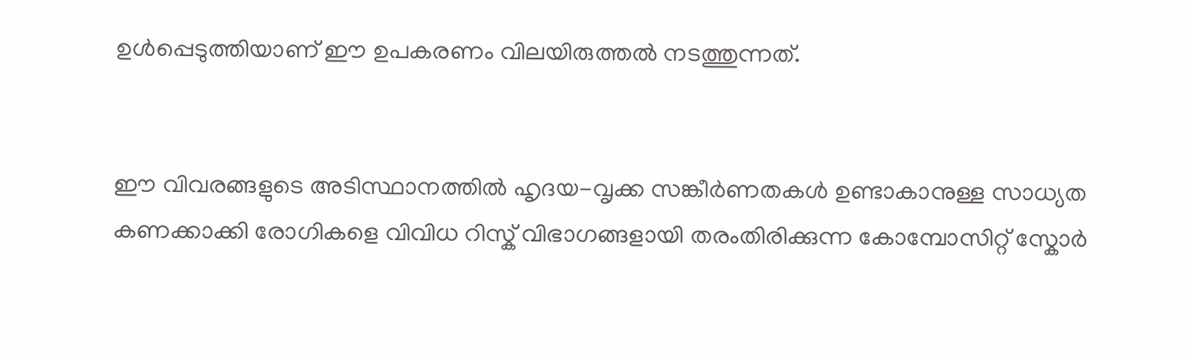ഉള്‍പ്പെടുത്തിയാണ് ഈ ഉപകരണം വിലയിരുത്തല്‍ നടത്തുന്നത്.


ഈ വിവരങ്ങളുടെ അടിസ്ഥാനത്തില്‍ ഹൃദയ-വൃക്ക സങ്കീര്‍ണതകള്‍ ഉണ്ടാകാനുള്ള സാധ്യത കണക്കാക്കി രോഗികളെ വിവിധ റിസ്ക് വിഭാഗങ്ങളായി തരംതിരിക്കുന്ന കോമ്പോസിറ്റ് സ്കോര്‍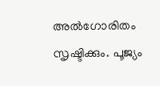അല്‍ഗോരിതം സൃഷ്ടിക്കും. പൂജ്യം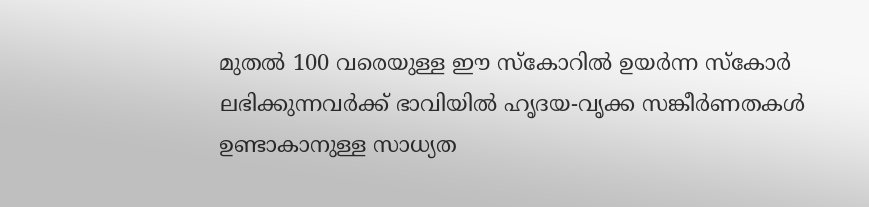മുതല്‍ 100 വരെയുള്ള ഈ സ്കോറില്‍ ഉയര്‍ന്ന സ്കോര്‍ ലഭിക്കുന്നവര്‍ക്ക് ഭാവിയില്‍ ഹൃദയ-വൃക്ക സങ്കീര്‍ണതകള്‍ ഉണ്ടാകാനുള്ള സാധ്യത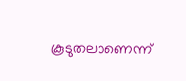കൂടുതലാണെന്ന്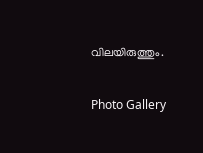വിലയിരുത്തും.

Photo Gallery